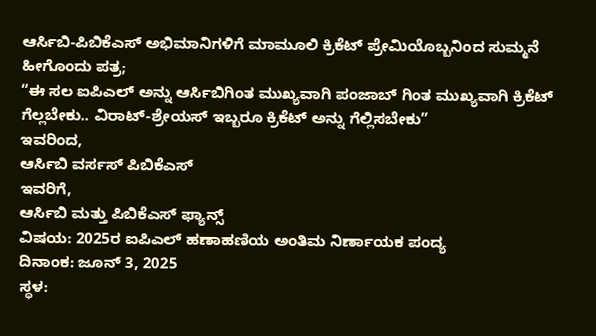ಆರ್ಸಿಬಿ-ಪಿಬಿಕೆಎಸ್ ಅಭಿಮಾನಿಗಳಿಗೆ ಮಾಮೂಲಿ ಕ್ರಿಕೆಟ್ ಪ್ರೇಮಿಯೊಬ್ಬನಿಂದ ಸುಮ್ಮನೆ ಹೀಗೊಂದು ಪತ್ರ;
“ಈ ಸಲ ಐಪಿಎಲ್ ಅನ್ನು ಆರ್ಸಿಬಿಗಿಂತ ಮುಖ್ಯವಾಗಿ ಪಂಜಾಬ್ ಗಿಂತ ಮುಖ್ಯವಾಗಿ ಕ್ರಿಕೆಟ್ ಗೆಲ್ಲಬೇಕು.. ವಿರಾಟ್-ಶ್ರೇಯಸ್ ಇಬ್ಬರೂ ಕ್ರಿಕೆಟ್ ಅನ್ನು ಗೆಲ್ಲಿಸಬೇಕು”
ಇವರಿಂದ,
ಆರ್ಸಿಬಿ ವರ್ಸಸ್ ಪಿಬಿಕೆಎಸ್
ಇವರಿಗೆ,
ಆರ್ಸಿಬಿ ಮತ್ತು ಪಿಬಿಕೆಎಸ್ ಫ್ಯಾನ್ಸ್
ವಿಷಯ: 2025ರ ಐಪಿಎಲ್ ಹಣಾಹಣಿಯ ಅಂತಿಮ ನಿರ್ಣಾಯಕ ಪಂದ್ಯ
ದಿನಾಂಕ: ಜೂನ್ 3, 2025
ಸ್ಥಳ: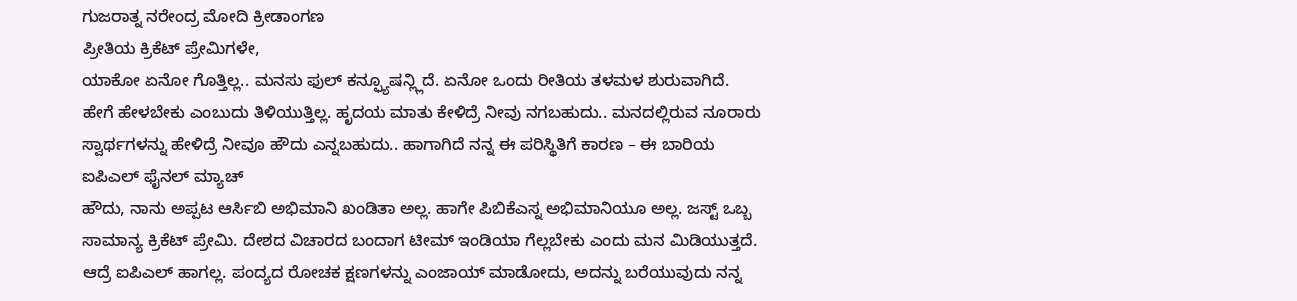ಗುಜರಾತ್ನ ನರೇಂದ್ರ ಮೋದಿ ಕ್ರೀಡಾಂಗಣ
ಪ್ರೀತಿಯ ಕ್ರಿಕೆಟ್ ಪ್ರೇಮಿಗಳೇ,
ಯಾಕೋ ಏನೋ ಗೊತ್ತಿಲ್ಲ.. ಮನಸು ಫುಲ್ ಕನ್ಫ್ಯೂಷನ್ಲ್ಲಿದೆ. ಏನೋ ಒಂದು ರೀತಿಯ ತಳಮಳ ಶುರುವಾಗಿದೆ. ಹೇಗೆ ಹೇಳಬೇಕು ಎಂಬುದು ತಿಳಿಯುತ್ತಿಲ್ಲ. ಹೃದಯ ಮಾತು ಕೇಳಿದ್ರೆ ನೀವು ನಗಬಹುದು.. ಮನದಲ್ಲಿರುವ ನೂರಾರು ಸ್ವಾರ್ಥಗಳನ್ನು ಹೇಳಿದ್ರೆ ನೀವೂ ಹೌದು ಎನ್ನಬಹುದು.. ಹಾಗಾಗಿದೆ ನನ್ನ ಈ ಪರಿಸ್ಥಿತಿಗೆ ಕಾರಣ – ಈ ಬಾರಿಯ ಐಪಿಎಲ್ ಫೈನಲ್ ಮ್ಯಾಚ್
ಹೌದು, ನಾನು ಅಪ್ಪಟ ಆರ್ಸಿಬಿ ಅಭಿಮಾನಿ ಖಂಡಿತಾ ಅಲ್ಲ. ಹಾಗೇ ಪಿಬಿಕೆಎಸ್ನ ಅಭಿಮಾನಿಯೂ ಅಲ್ಲ. ಜಸ್ಟ್ ಒಬ್ಬ ಸಾಮಾನ್ಯ ಕ್ರಿಕೆಟ್ ಪ್ರೇಮಿ. ದೇಶದ ವಿಚಾರದ ಬಂದಾಗ ಟೀಮ್ ಇಂಡಿಯಾ ಗೆಲ್ಲಬೇಕು ಎಂದು ಮನ ಮಿಡಿಯುತ್ತದೆ. ಆದ್ರೆ ಐಪಿಎಲ್ ಹಾಗಲ್ಲ. ಪಂದ್ಯದ ರೋಚಕ ಕ್ಷಣಗಳನ್ನು ಎಂಜಾಯ್ ಮಾಡೋದು, ಅದನ್ನು ಬರೆಯುವುದು ನನ್ನ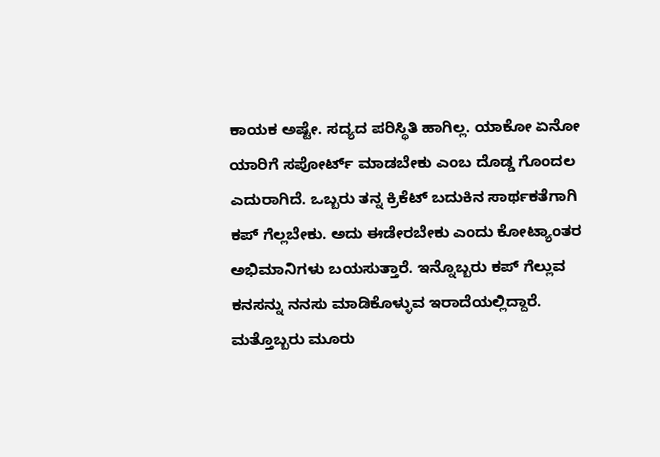ಕಾಯಕ ಅಷ್ಟೇ. ಸದ್ಯದ ಪರಿಸ್ಥಿತಿ ಹಾಗಿಲ್ಲ. ಯಾಕೋ ಏನೋ ಯಾರಿಗೆ ಸಪೋರ್ಟ್ ಮಾಡಬೇಕು ಎಂಬ ದೊಡ್ಡ ಗೊಂದಲ ಎದುರಾಗಿದೆ. ಒಬ್ಬರು ತನ್ನ ಕ್ರಿಕೆಟ್ ಬದುಕಿನ ಸಾರ್ಥಕತೆಗಾಗಿ ಕಪ್ ಗೆಲ್ಲಬೇಕು. ಅದು ಈಡೇರಬೇಕು ಎಂದು ಕೋಟ್ಯಾಂತರ ಅಭಿಮಾನಿಗಳು ಬಯಸುತ್ತಾರೆ. ಇನ್ನೊಬ್ಬರು ಕಪ್ ಗೆಲ್ಲುವ ಕನಸನ್ನು ನನಸು ಮಾಡಿಕೊಳ್ಳುವ ಇರಾದೆಯಲ್ಲಿದ್ದಾರೆ. ಮತ್ತೊಬ್ಬರು ಮೂರು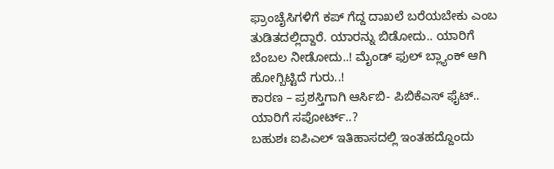ಫ್ರಾಂಚೈಸಿಗಳಿಗೆ ಕಪ್ ಗೆದ್ದ ದಾಖಲೆ ಬರೆಯಬೇಕು ಎಂಬ ತುಡಿತದಲ್ಲಿದ್ದಾರೆ. ಯಾರನ್ನು ಬಿಡೋದು.. ಯಾರಿಗೆ ಬೆಂಬಲ ನೀಡೋದು..! ಮೈಂಡ್ ಫುಲ್ ಬ್ಲ್ಯಾಂಕ್ ಆಗಿ ಹೋಗ್ಬಿಟ್ಟಿದೆ ಗುರು..!
ಕಾರಣ – ಪ್ರಶಸ್ತಿಗಾಗಿ ಆರ್ಸಿಬಿ- ಪಿಬಿಕೆಎಸ್ ಫೈಟ್.. ಯಾರಿಗೆ ಸಪೋರ್ಟ್..?
ಬಹುಶಃ ಐಪಿಎಲ್ ಇತಿಹಾಸದಲ್ಲಿ ಇಂತಹದ್ದೊಂದು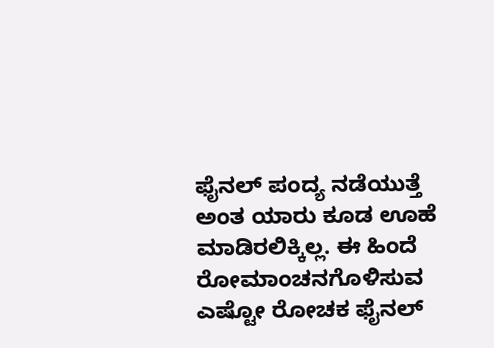ಫೈನಲ್ ಪಂದ್ಯ ನಡೆಯುತ್ತೆ ಅಂತ ಯಾರು ಕೂಡ ಊಹೆ ಮಾಡಿರಲಿಕ್ಕಿಲ್ಲ. ಈ ಹಿಂದೆ ರೋಮಾಂಚನಗೊಳಿಸುವ ಎಷ್ಟೋ ರೋಚಕ ಫೈನಲ್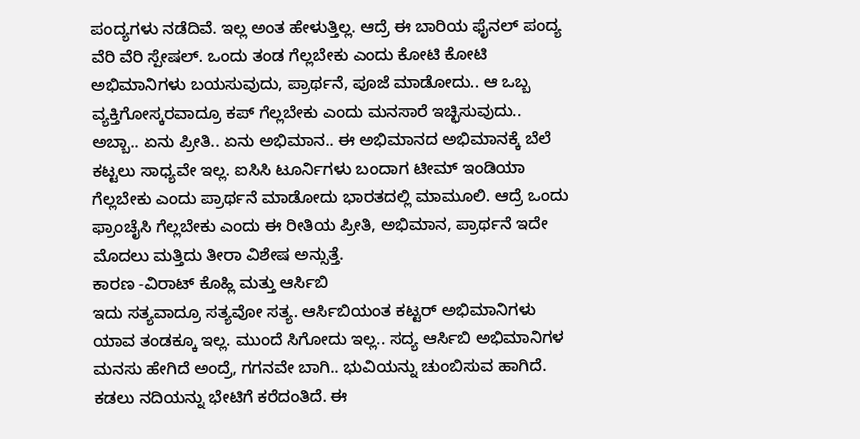ಪಂದ್ಯಗಳು ನಡೆದಿವೆ. ಇಲ್ಲ ಅಂತ ಹೇಳುತ್ತಿಲ್ಲ. ಆದ್ರೆ ಈ ಬಾರಿಯ ಫೈನಲ್ ಪಂದ್ಯ ವೆರಿ ವೆರಿ ಸ್ಪೇಷಲ್. ಒಂದು ತಂಡ ಗೆಲ್ಲಬೇಕು ಎಂದು ಕೋಟಿ ಕೋಟಿ ಅಭಿಮಾನಿಗಳು ಬಯಸುವುದು, ಪ್ರಾರ್ಥನೆ, ಪೂಜೆ ಮಾಡೋದು.. ಆ ಒಬ್ಬ ವ್ಯಕ್ತಿಗೋಸ್ಕರವಾದ್ರೂ ಕಪ್ ಗೆಲ್ಲಬೇಕು ಎಂದು ಮನಸಾರೆ ಇಚ್ಛಿಸುವುದು.. ಅಬ್ಬಾ.. ಏನು ಪ್ರೀತಿ.. ಏನು ಅಭಿಮಾನ.. ಈ ಅಭಿಮಾನದ ಅಭಿಮಾನಕ್ಕೆ ಬೆಲೆ ಕಟ್ಟಲು ಸಾಧ್ಯವೇ ಇಲ್ಲ. ಐಸಿಸಿ ಟೂರ್ನಿಗಳು ಬಂದಾಗ ಟೀಮ್ ಇಂಡಿಯಾ ಗೆಲ್ಲಬೇಕು ಎಂದು ಪ್ರಾರ್ಥನೆ ಮಾಡೋದು ಭಾರತದಲ್ಲಿ ಮಾಮೂಲಿ. ಆದ್ರೆ ಒಂದು ಫ್ರಾಂಚೈಸಿ ಗೆಲ್ಲಬೇಕು ಎಂದು ಈ ರೀತಿಯ ಪ್ರೀತಿ, ಅಭಿಮಾನ, ಪ್ರಾರ್ಥನೆ ಇದೇ ಮೊದಲು ಮತ್ತಿದು ತೀರಾ ವಿಶೇಷ ಅನ್ಸುತ್ತೆ.
ಕಾರಣ -ವಿರಾಟ್ ಕೊಹ್ಲಿ ಮತ್ತು ಆರ್ಸಿಬಿ
ಇದು ಸತ್ಯವಾದ್ರೂ ಸತ್ಯವೋ ಸತ್ಯ. ಆರ್ಸಿಬಿಯಂತ ಕಟ್ಟರ್ ಅಭಿಮಾನಿಗಳು ಯಾವ ತಂಡಕ್ಕೂ ಇಲ್ಲ. ಮುಂದೆ ಸಿಗೋದು ಇಲ್ಲ.. ಸದ್ಯ ಆರ್ಸಿಬಿ ಅಭಿಮಾನಿಗಳ ಮನಸು ಹೇಗಿದೆ ಅಂದ್ರೆ, ಗಗನವೇ ಬಾಗಿ.. ಭುವಿಯನ್ನು ಚುಂಬಿಸುವ ಹಾಗಿದೆ. ಕಡಲು ನದಿಯನ್ನು ಭೇಟಿಗೆ ಕರೆದಂತಿದೆ. ಈ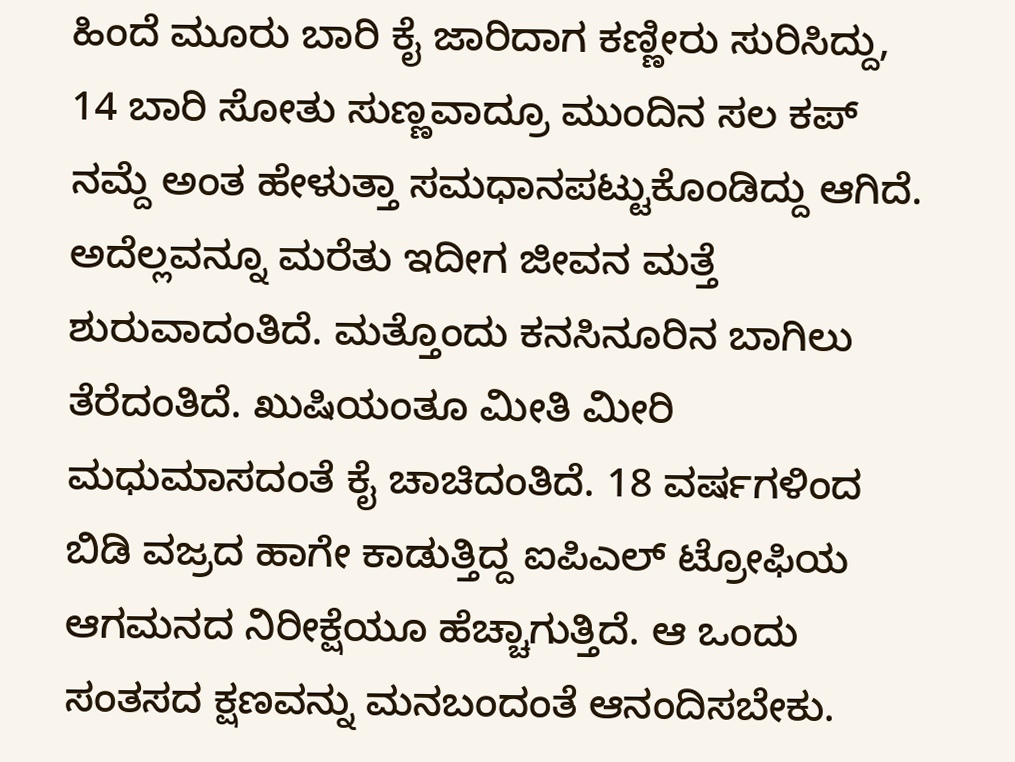ಹಿಂದೆ ಮೂರು ಬಾರಿ ಕೈ ಜಾರಿದಾಗ ಕಣ್ಣೀರು ಸುರಿಸಿದ್ದು, 14 ಬಾರಿ ಸೋತು ಸುಣ್ಣವಾದ್ರೂ ಮುಂದಿನ ಸಲ ಕಪ್ ನಮ್ದೆ ಅಂತ ಹೇಳುತ್ತಾ ಸಮಧಾನಪಟ್ಟುಕೊಂಡಿದ್ದು ಆಗಿದೆ. ಅದೆಲ್ಲವನ್ನೂ ಮರೆತು ಇದೀಗ ಜೀವನ ಮತ್ತೆ ಶುರುವಾದಂತಿದೆ. ಮತ್ತೊಂದು ಕನಸಿನೂರಿನ ಬಾಗಿಲು ತೆರೆದಂತಿದೆ. ಖುಷಿಯಂತೂ ಮೀತಿ ಮೀರಿ ಮಧುಮಾಸದಂತೆ ಕೈ ಚಾಚಿದಂತಿದೆ. 18 ವರ್ಷಗಳಿಂದ ಬಿಡಿ ವಜ್ರದ ಹಾಗೇ ಕಾಡುತ್ತಿದ್ದ ಐಪಿಎಲ್ ಟ್ರೋಫಿಯ ಆಗಮನದ ನಿರೀಕ್ಷೆಯೂ ಹೆಚ್ಚಾಗುತ್ತಿದೆ. ಆ ಒಂದು ಸಂತಸದ ಕ್ಷಣವನ್ನು ಮನಬಂದಂತೆ ಆನಂದಿಸಬೇಕು.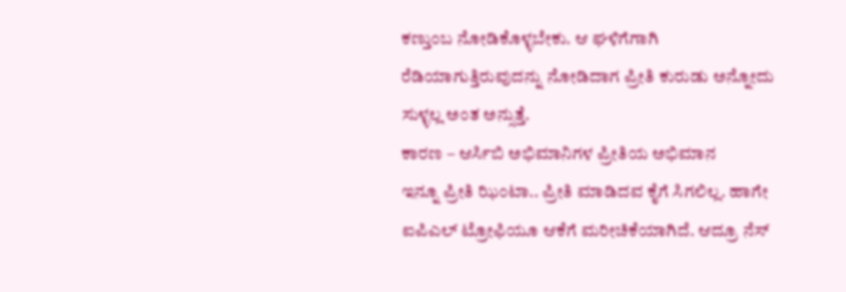ಕಣ್ತುಂಬ ನೋಡಿಕೊಳ್ಳಬೇಕು. ಆ ಘಳಿಗೆಗಾಗಿ ರೆಡಿಯಾಗುತ್ತಿರುವುದನ್ನು ನೋಡಿದಾಗ ಪ್ರೀತಿ ಕುರುಡು ಅನ್ನೋದು ಸುಳ್ಳಲ್ಲ ಅಂತ ಅನ್ಸುತ್ತೆ.
ಕಾರಣ – ಆರ್ಸಿಬಿ ಅಭಿಮಾನಿಗಳ ಪ್ರೀತಿಯ ಅಭಿಮಾನ
ಇನ್ನೂ ಪ್ರೀತಿ ಝಿಂಟಾ.. ಪ್ರೀತಿ ಮಾಡಿದವ ಕೈಗೆ ಸಿಗಲಿಲ್ಲ. ಹಾಗೇ ಐಪಿಎಲ್ ಟ್ರೋಫಿಯೂ ಆಕೆಗೆ ಮರೀಚಿಕೆಯಾಗಿದೆ. ಆದ್ರೂ ನೆಸ್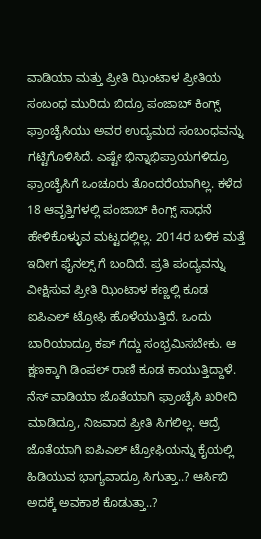ವಾಡಿಯಾ ಮತ್ತು ಪ್ರೀತಿ ಝಿಂಟಾಳ ಪ್ರೀತಿಯ ಸಂಬಂಧ ಮುರಿದು ಬಿದ್ರೂ ಪಂಜಾಬ್ ಕಿಂಗ್ಸ್ ಫ್ರಾಂಚೈಸಿಯು ಅವರ ಉದ್ಯಮದ ಸಂಬಂಧವನ್ನು ಗಟ್ಟಿಗೊಳಿಸಿದೆ. ಎಷ್ಟೇ ಭಿನ್ನಾಭಿಪ್ರಾಯಗಳಿದ್ರೂ ಫ್ರಾಂಚೈಸಿಗೆ ಒಂಚೂರು ತೊಂದರೆಯಾಗಿಲ್ಲ. ಕಳೆದ 18 ಆವೃತ್ತಿಗಳಲ್ಲಿ ಪಂಜಾಬ್ ಕಿಂಗ್ಸ್ ಸಾಧನೆ ಹೇಳಿಕೊಳ್ಳುವ ಮಟ್ಟದಲ್ಲಿಲ್ಲ. 2014ರ ಬಳಿಕ ಮತ್ತೆ ಇದೀಗ ಫೈನಲ್ಸ್ ಗೆ ಬಂದಿದೆ. ಪ್ರತಿ ಪಂದ್ಯವನ್ನು ವೀಕ್ಷಿಸುವ ಪ್ರೀತಿ ಝಿಂಟಾಳ ಕಣ್ಣಲ್ಲಿ ಕೂಡ ಐಪಿಎಲ್ ಟ್ರೋಫಿ ಹೊಳೆಯುತ್ತಿದೆ. ಒಂದು ಬಾರಿಯಾದ್ರೂ ಕಪ್ ಗೆದ್ದು ಸಂಭ್ರಮಿಸಬೇಕು. ಆ ಕ್ಷಣಕ್ಕಾಗಿ ಡಿಂಪಲ್ ರಾಣಿ ಕೂಡ ಕಾಯುತ್ತಿದ್ದಾಳೆ. ನೆಸ್ ವಾಡಿಯಾ ಜೊತೆಯಾಗಿ ಫ್ರಾಂಚೈಸಿ ಖರೀದಿ ಮಾಡಿದ್ರೂ, ನಿಜವಾದ ಪ್ರೀತಿ ಸಿಗಲಿಲ್ಲ. ಆದ್ರೆ ಜೊತೆಯಾಗಿ ಐಪಿಎಲ್ ಟ್ರೋಫಿಯನ್ನು ಕೈಯಲ್ಲಿ ಹಿಡಿಯುವ ಭಾಗ್ಯವಾದ್ರೂ ಸಿಗುತ್ತಾ..? ಆರ್ಸಿಬಿ ಅದಕ್ಕೆ ಅವಕಾಶ ಕೊಡುತ್ತಾ..?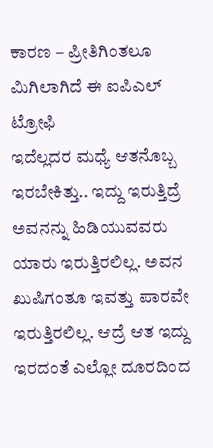ಕಾರಣ – ಪ್ರೀತಿಗಿಂತಲೂ ಮಿಗಿಲಾಗಿದೆ ಈ ಐಪಿಎಲ್ ಟ್ರೋಫಿ
ಇದೆಲ್ಲದರ ಮಧ್ಯೆ ಆತನೊಬ್ಬ ಇರಬೇಕಿತ್ತು.. ಇದ್ದು ಇರುತ್ತಿದ್ರೆ ಅವನನ್ನು ಹಿಡಿಯುವವರು ಯಾರು ಇರುತ್ತಿರಲಿಲ್ಲ. ಅವನ ಖುಷಿಗಂತೂ ಇವತ್ತು ಪಾರವೇ ಇರುತ್ತಿರಲಿಲ್ಲ. ಆದ್ರೆ ಆತ ಇದ್ದು ಇರದಂತೆ ಎಲ್ಲೋ ದೂರದಿಂದ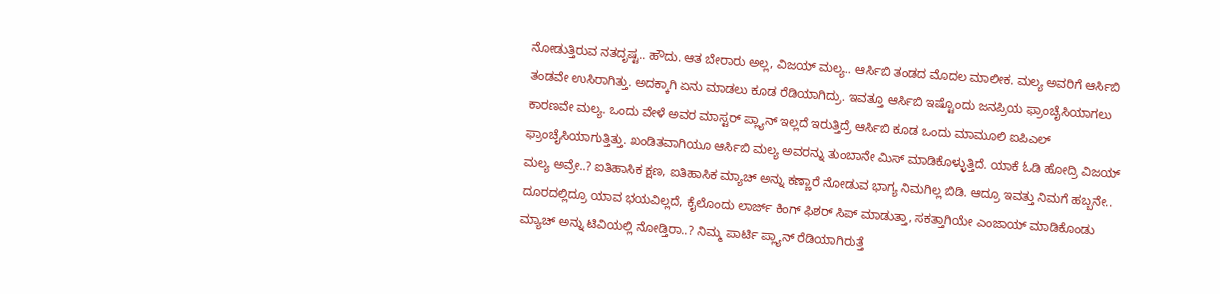ನೋಡುತ್ತಿರುವ ನತದೃಷ್ಟ.. ಹೌದು. ಆತ ಬೇರಾರು ಅಲ್ಲ, ವಿಜಯ್ ಮಲ್ಯ.. ಆರ್ಸಿಬಿ ತಂಡದ ಮೊದಲ ಮಾಲೀಕ. ಮಲ್ಯ ಅವರಿಗೆ ಆರ್ಸಿಬಿ ತಂಡವೇ ಉಸಿರಾಗಿತ್ತು. ಅದಕ್ಕಾಗಿ ಏನು ಮಾಡಲು ಕೂಡ ರೆಡಿಯಾಗಿದ್ರು. ಇವತ್ತೂ ಆರ್ಸಿಬಿ ಇಷ್ಟೊಂದು ಜನಪ್ರಿಯ ಫ್ರಾಂಚೈಸಿಯಾಗಲು ಕಾರಣವೇ ಮಲ್ಯ. ಒಂದು ವೇಳೆ ಅವರ ಮಾಸ್ಟರ್ ಪ್ಲ್ಯಾನ್ ಇಲ್ಲದೆ ಇರುತ್ತಿದ್ರೆ ಆರ್ಸಿಬಿ ಕೂಡ ಒಂದು ಮಾಮೂಲಿ ಐಪಿಎಲ್ ಫ್ರಾಂಚೈಸಿಯಾಗುತ್ತಿತ್ತು. ಖಂಡಿತವಾಗಿಯೂ ಆರ್ಸಿಬಿ ಮಲ್ಯ ಅವರನ್ನು ತುಂಬಾನೇ ಮಿಸ್ ಮಾಡಿಕೊಳ್ಳುತ್ತಿದೆ. ಯಾಕೆ ಓಡಿ ಹೋದ್ರಿ ವಿಜಯ್ ಮಲ್ಯ ಅವ್ರೇ..? ಐತಿಹಾಸಿಕ ಕ್ಷಣ, ಐತಿಹಾಸಿಕ ಮ್ಯಾಚ್ ಅನ್ನು ಕಣ್ಣಾರೆ ನೋಡುವ ಭಾಗ್ಯ ನಿಮಗಿಲ್ಲ ಬಿಡಿ. ಆದ್ರೂ ಇವತ್ತು ನಿಮಗೆ ಹಬ್ಬನೇ.. ದೂರದಲ್ಲಿದ್ರೂ ಯಾವ ಭಯವಿಲ್ಲದೆ, ಕೈಲೊಂದು ಲಾರ್ಜ್ ಕಿಂಗ್ ಫಿಶರ್ ಸಿಪ್ ಮಾಡುತ್ತಾ, ಸಕತ್ತಾಗಿಯೇ ಎಂಜಾಯ್ ಮಾಡಿಕೊಂಡು ಮ್ಯಾಚ್ ಅನ್ನು ಟಿವಿಯಲ್ಲಿ ನೋಡ್ತಿರಾ..? ನಿಮ್ಮ ಪಾರ್ಟಿ ಪ್ಲ್ಯಾನ್ ರೆಡಿಯಾಗಿರುತ್ತೆ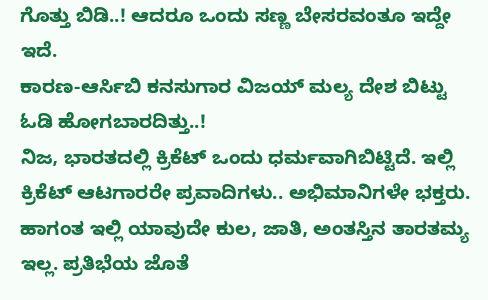ಗೊತ್ತು ಬಿಡಿ..! ಆದರೂ ಒಂದು ಸಣ್ಣ ಬೇಸರವಂತೂ ಇದ್ದೇ ಇದೆ.
ಕಾರಣ-ಆರ್ಸಿಬಿ ಕನಸುಗಾರ ವಿಜಯ್ ಮಲ್ಯ ದೇಶ ಬಿಟ್ಟು ಓಡಿ ಹೋಗಬಾರದಿತ್ತು..!
ನಿಜ, ಭಾರತದಲ್ಲಿ ಕ್ರಿಕೆಟ್ ಒಂದು ಧರ್ಮವಾಗಿಬಿಟ್ಟಿದೆ. ಇಲ್ಲಿ ಕ್ರಿಕೆಟ್ ಆಟಗಾರರೇ ಪ್ರವಾದಿಗಳು.. ಅಭಿಮಾನಿಗಳೇ ಭಕ್ತರು. ಹಾಗಂತ ಇಲ್ಲಿ ಯಾವುದೇ ಕುಲ, ಜಾತಿ, ಅಂತಸ್ತಿನ ತಾರತಮ್ಯ ಇಲ್ಲ. ಪ್ರತಿಭೆಯ ಜೊತೆ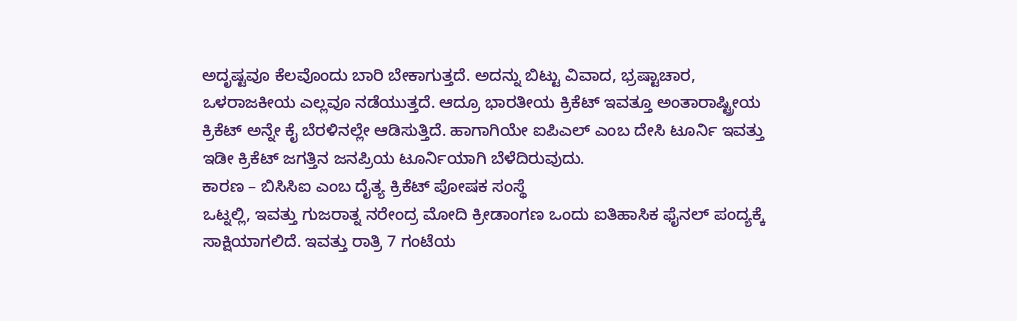ಅದೃಷ್ಟವೂ ಕೆಲವೊಂದು ಬಾರಿ ಬೇಕಾಗುತ್ತದೆ. ಅದನ್ನು ಬಿಟ್ಟು ವಿವಾದ, ಭ್ರಷ್ಟಾಚಾರ, ಒಳರಾಜಕೀಯ ಎಲ್ಲವೂ ನಡೆಯುತ್ತದೆ. ಆದ್ರೂ ಭಾರತೀಯ ಕ್ರಿಕೆಟ್ ಇವತ್ತೂ ಅಂತಾರಾಷ್ಟ್ರೀಯ ಕ್ರಿಕೆಟ್ ಅನ್ನೇ ಕೈ ಬೆರಳಿನಲ್ಲೇ ಆಡಿಸುತ್ತಿದೆ. ಹಾಗಾಗಿಯೇ ಐಪಿಎಲ್ ಎಂಬ ದೇಸಿ ಟೂರ್ನಿ ಇವತ್ತು ಇಡೀ ಕ್ರಿಕೆಟ್ ಜಗತ್ತಿನ ಜನಪ್ರಿಯ ಟೂರ್ನಿಯಾಗಿ ಬೆಳೆದಿರುವುದು.
ಕಾರಣ – ಬಿಸಿಸಿಐ ಎಂಬ ದೈತ್ಯ ಕ್ರಿಕೆಟ್ ಪೋಷಕ ಸಂಸ್ಥೆ
ಒಟ್ನಲ್ಲಿ, ಇವತ್ತು ಗುಜರಾತ್ನ ನರೇಂದ್ರ ಮೋದಿ ಕ್ರೀಡಾಂಗಣ ಒಂದು ಐತಿಹಾಸಿಕ ಫೈನಲ್ ಪಂದ್ಯಕ್ಕೆ ಸಾಕ್ಷಿಯಾಗಲಿದೆ. ಇವತ್ತು ರಾತ್ರಿ 7 ಗಂಟೆಯ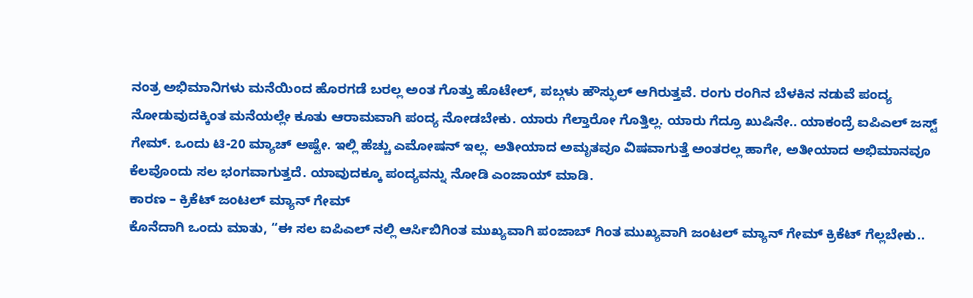ನಂತ್ರ ಅಭಿಮಾನಿಗಳು ಮನೆಯಿಂದ ಹೊರಗಡೆ ಬರಲ್ಲ ಅಂತ ಗೊತ್ತು ಹೊಟೇಲ್, ಪಬ್ಗಳು ಹೌಸ್ಫುಲ್ ಆಗಿರುತ್ತವೆ. ರಂಗು ರಂಗಿನ ಬೆಳಕಿನ ನಡುವೆ ಪಂದ್ಯ ನೋಡುವುದಕ್ಕಿಂತ ಮನೆಯಲ್ಲೇ ಕೂತು ಆರಾಮವಾಗಿ ಪಂದ್ಯ ನೋಡಬೇಕು. ಯಾರು ಗೆಲ್ತಾರೋ ಗೊತ್ತಿಲ್ಲ. ಯಾರು ಗೆದ್ರೂ ಖುಷಿನೇ.. ಯಾಕಂದ್ರೆ ಐಪಿಎಲ್ ಜಸ್ಟ್ ಗೇಮ್. ಒಂದು ಟಿ-20 ಮ್ಯಾಚ್ ಅಷ್ಟೇ. ಇಲ್ಲಿ ಹೆಚ್ಚು ಎಮೋಷನ್ ಇಲ್ಲ. ಅತೀಯಾದ ಅಮೃತವೂ ವಿಷವಾಗುತ್ತೆ ಅಂತರಲ್ಲ ಹಾಗೇ, ಅತೀಯಾದ ಅಭಿಮಾನವೂ ಕೆಲವೊಂದು ಸಲ ಭಂಗವಾಗುತ್ತದೆ. ಯಾವುದಕ್ಕೂ ಪಂದ್ಯವನ್ನು ನೋಡಿ ಎಂಜಾಯ್ ಮಾಡಿ.
ಕಾರಣ – ಕ್ರಿಕೆಟ್ ಜಂಟಲ್ ಮ್ಯಾನ್ ಗೇಮ್
ಕೊನೆದಾಗಿ ಒಂದು ಮಾತು, “ಈ ಸಲ ಐಪಿಎಲ್ ನಲ್ಲಿ ಆರ್ಸಿಬಿಗಿಂತ ಮುಖ್ಯವಾಗಿ ಪಂಜಾಬ್ ಗಿಂತ ಮುಖ್ಯವಾಗಿ ಜಂಟಲ್ ಮ್ಯಾನ್ ಗೇಮ್ ಕ್ರಿಕೆಟ್ ಗೆಲ್ಲಬೇಕು..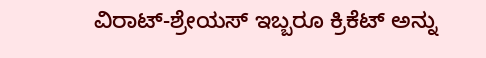ವಿರಾಟ್-ಶ್ರೇಯಸ್ ಇಬ್ಬರೂ ಕ್ರಿಕೆಟ್ ಅನ್ನು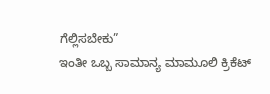ಗೆಲ್ಲಿಸಬೇಕು”
ಇಂತೀ ಒಬ್ಬ ಸಾಮಾನ್ಯ ಮಾಮೂಲಿ ಕ್ರಿಕೆಟ್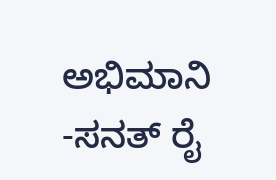ಅಭಿಮಾನಿ
-ಸನತ್ ರೈ